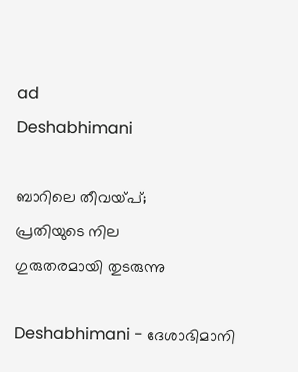ad
Deshabhimani

ബാറിലെ തീവയ്‌പ്;
പ്രതിയുടെ നില
ഗുരുതരമായി തുടരുന്നു

Deshabhimani - ദേശാഭിമാനി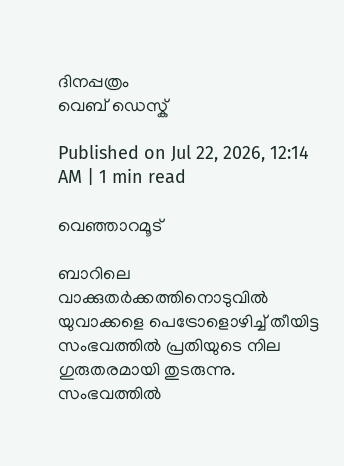ദിനപ്പത്രം
വെബ് ഡെസ്ക്

Published on Jul 22, 2026, 12:14 AM | 1 min read

വെഞ്ഞാറമൂട്

ബാറിലെ വാക്കുതർക്കത്തിനൊടുവിൽ യുവാക്കളെ പെട്രോളൊഴിച്ച്‌ തീയിട്ട സംഭവത്തിൽ പ്രതിയുടെ നില ഗുരുതരമായി തുടരുന്നു. സംഭവത്തിൽ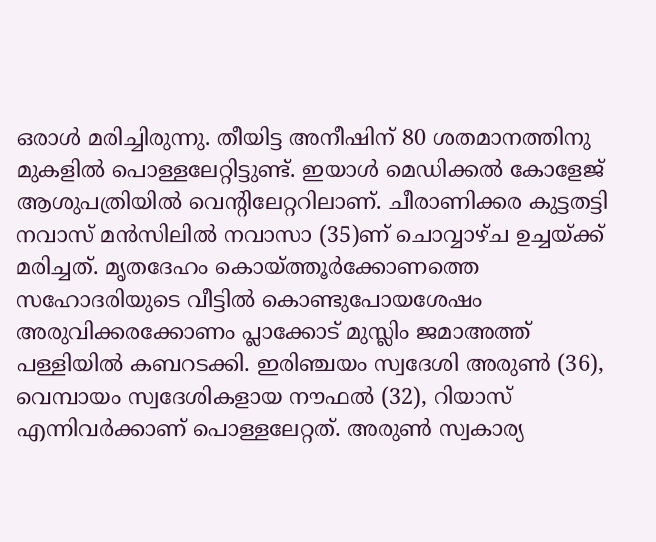ഒരാൾ മരിച്ചിരുന്നു. തീയിട്ട അനീഷിന് 80 ശതമാനത്തിനു മുകളിൽ പൊള്ളലേറ്റിട്ടുണ്ട്. ഇയാൾ മെഡിക്കൽ കോളേജ് ആശുപത്രിയിൽ വെന്റിലേറ്ററിലാണ്. ചീരാണിക്കര കുട്ടതട്ടി നവാസ് മൻസിലിൽ നവാസാ (35)ണ്‌ ചൊവ്വാഴ്ച ഉച്ചയ്ക്ക് മരിച്ചത്‌. മൃതദേഹം കൊയ്ത്തൂർക്കോണത്തെ സഹോദരിയുടെ വീട്ടിൽ കൊണ്ടുപോയശേഷം അരുവിക്കരക്കോണം പ്ലാക്കോട് മുസ്ലിം ജമാഅത്ത് പള്ളിയിൽ കബറടക്കി. ഇരിഞ്ചയം സ്വദേശി അരുൺ (36), വെമ്പായം സ്വദേശികളായ നൗഫൽ (32), റിയാസ് എന്നിവർക്കാണ് പൊള്ളലേറ്റത്. അരുൺ സ്വകാര്യ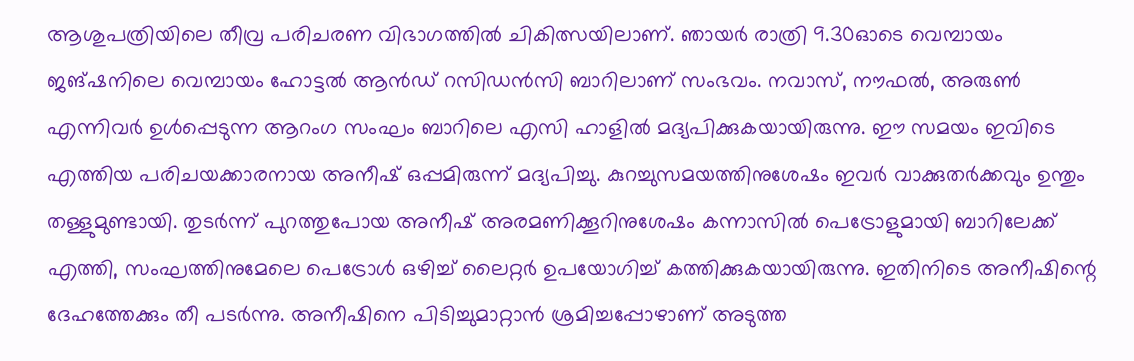ആശുപത്രിയിലെ തീവ്ര പരിചരണ വിഭാഗത്തിൽ ചികിത്സയിലാണ്. ഞായർ രാത്രി 9.30ഓടെ വെമ്പായം ജങ്‌ഷനിലെ വെമ്പായം ഹോട്ടൽ ആൻഡ് റസിഡൻസി ബാറിലാണ്‌ സംഭവം. നവാസ്, നൗഫൽ, അരുൺ എന്നിവർ ഉൾപ്പെടുന്ന ആറംഗ സംഘം ബാറിലെ എസി ഹാളിൽ മദ്യപിക്കുകയായിരുന്നു. ഈ സമയം ഇവിടെ എത്തിയ പരിചയക്കാരനായ അനീഷ് ഒപ്പമിരുന്ന് മദ്യപിച്ചു. കുറച്ചുസമയത്തിനുശേഷം ഇവർ വാക്കുതർക്കവും ഉന്തും തള്ളുമുണ്ടായി. തുടർന്ന് പുറത്തുപോയ അനീഷ് അരമണിക്കൂറിനുശേഷം കന്നാസിൽ പെട്രോളുമായി ബാറിലേക്ക് എത്തി, സംഘത്തിനുമേലെ പെട്രോൾ ഒഴിച്ച് ലൈറ്റർ ഉപയോഗിച്ച് കത്തിക്കുകയായിരുന്നു. ഇതിനിടെ അനീഷിന്റെ ദേഹത്തേക്കും തീ പടർന്നു. അനീഷിനെ പിടിച്ചുമാറ്റാൻ ശ്രമിച്ചപ്പോഴാണ് അടുത്ത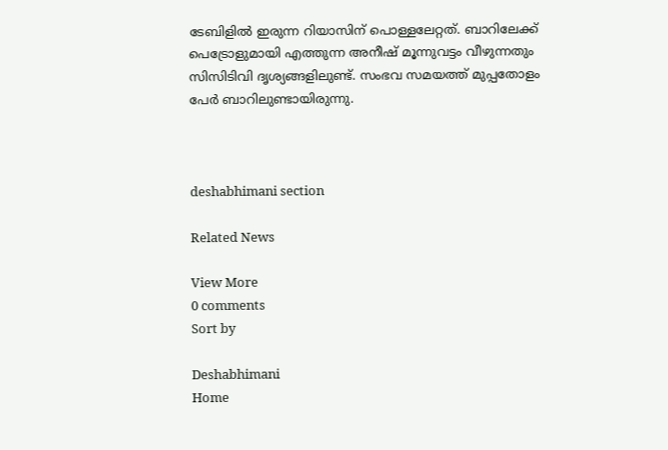ടേബിളിൽ ഇരുന്ന റിയാസിന് പൊള്ളലേറ്റത്. ബാറിലേക്ക് പെട്രോളുമായി എത്തുന്ന അനീഷ് മൂന്നുവട്ടം വീഴുന്നതും സിസിടിവി ദൃശ്യങ്ങളിലുണ്ട്‌. സംഭവ സമയത്ത് മുപ്പതോളം പേർ ബാറിലുണ്ടായിരുന്നു.



deshabhimani section

Related News

View More
0 comments
Sort by

Deshabhimani
Home